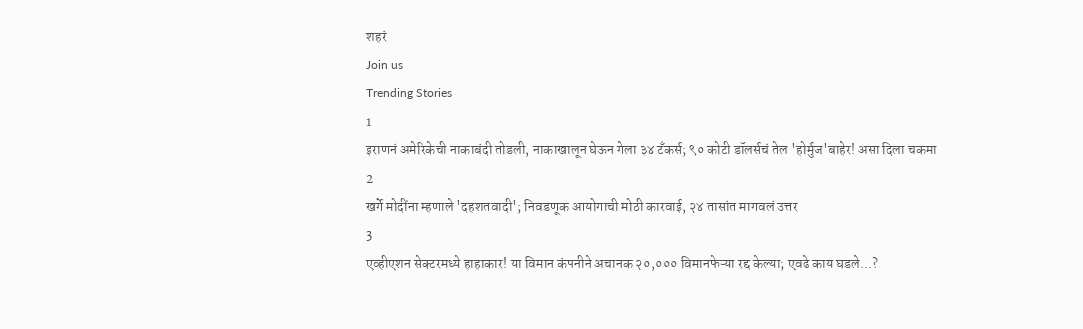शहरं
Join us
Trending Stories
1
इराणनं अमेरिकेची नाकाबंदी तोडली, नाकाखालून घेऊन गेला ३४ टँकर्स; ९० कोटी डॉलर्सचं तेल 'होर्मुज'बाहेर! असा दिला चकमा
2
खर्गे मोदींना म्हणाले 'दहशतवादी'; निवडणूक आयोगाची मोठी कारवाई, २४ तासांत मागवलं उत्तर
3
एव्हीएशन सेक्टरमध्ये हाहाकार! या विमान कंपनीने अचानक २०,००० विमानफेऱ्या रद्द केल्या; एवढे काय घडले...?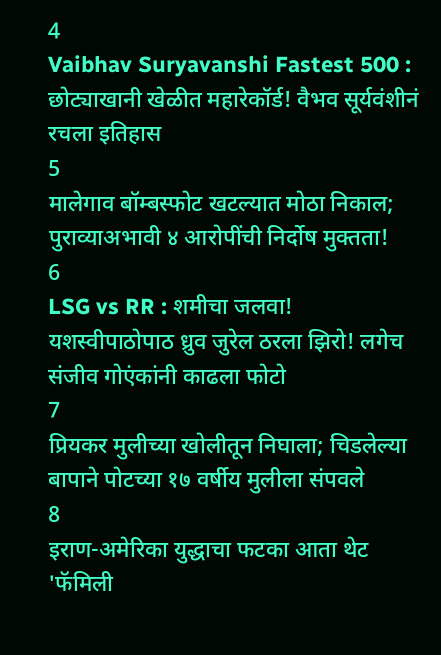4
Vaibhav Suryavanshi Fastest 500 : छोट्याखानी खेळीत महारेकॉर्ड! वैभव सूर्यवंशीनं रचला इतिहास
5
मालेगाव बॉम्बस्फोट खटल्यात मोठा निकाल; पुराव्याअभावी ४ आरोपींची निर्दोष मुक्तता!
6
LSG vs RR : शमीचा जलवा! यशस्वीपाठोपाठ ध्रुव जुरेल ठरला झिरो! लगेच संजीव गोएंकांनी काढला फोटो
7
प्रियकर मुलीच्या खोलीतून निघाला; चिडलेल्या बापाने पोटच्या १७ वर्षीय मुलीला संपवले
8
इराण-अमेरिका युद्धाचा फटका आता थेट 'फॅमिली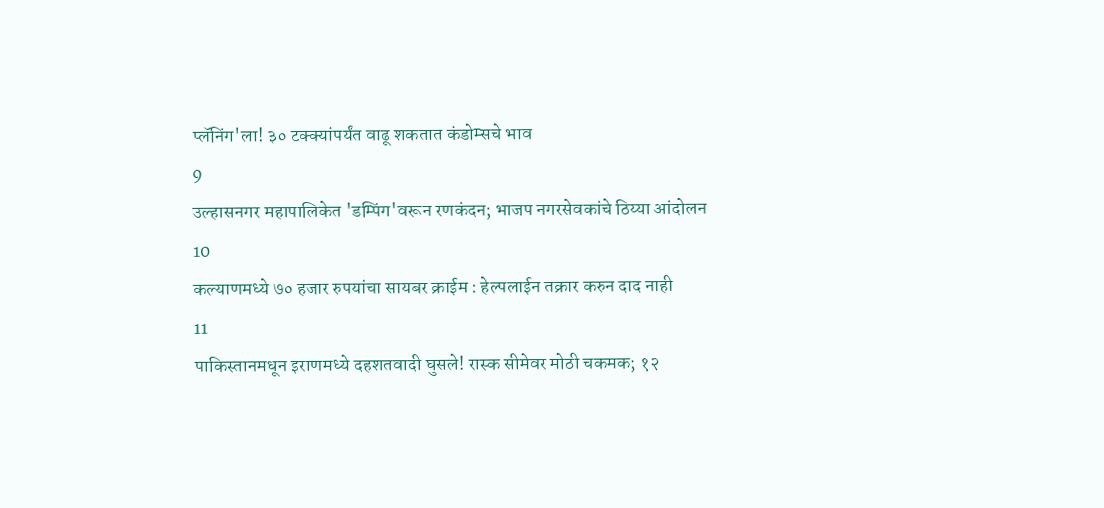प्लॅनिंग'ला! ३० टक्क्यांपर्यंत वाढू शकतात कंडोम्सचे भाव
9
उल्हासनगर महापालिकेत 'डम्पिंग'वरून रणकंदन; भाजप नगरसेवकांचे ठिय्या आंदोलन
10
कल्याणमध्ये ७० हजार रुपयांचा सायबर क्राईम : हेल्पलाईन तक्रार करुन दाद नाही
11
पाकिस्तानमधून इराणमध्ये दहशतवादी घुसले! रास्क सीमेवर मोठी चकमक; १२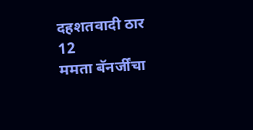दहशतवादी ठार
12
ममता बॅनर्जींचा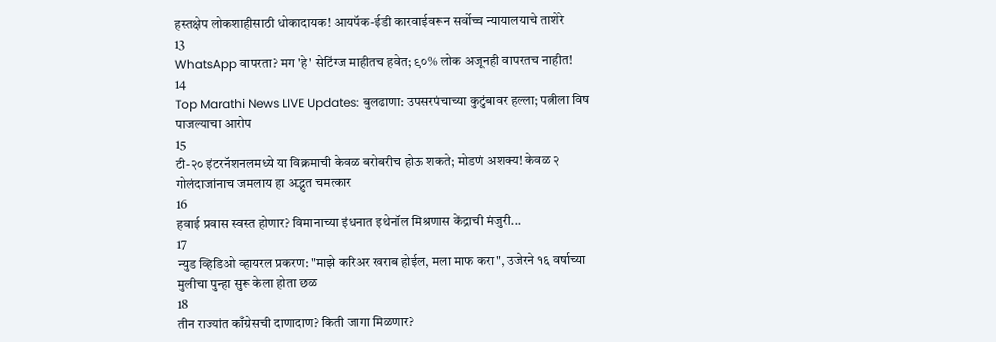हस्तक्षेप लोकशाहीसाठी धोकादायक! आयपॅक-ईडी कारवाईवरून सर्वोच्च न्यायालयाचे ताशेरे
13
WhatsApp वापरता? मग 'हे' सेटिंग्ज माहीतच हवेत; ९०% लोक अजूनही वापरतच नाहीत!
14
Top Marathi News LIVE Updates: बुलढाणा: उपसरपंचाच्या कुटुंबावर हल्ला; पत्नीला विष पाजल्याचा आरोप
15
टी-२० इंटरनॅशनलमध्ये या विक्रमाची केवळ बरोबरीच होऊ शकते; मोडणं अशक्य! केवळ २ गोलंदाजांनाच जमलाय हा अद्भुत चमत्कार
16
हवाई प्रवास स्वस्त होणार? विमानाच्या इंधनात इथेनॉल मिश्रणास केंद्राची मंजुरी...
17
न्युड व्हिडिओ व्हायरल प्रकरण: "माझे करिअर खराब होईल, मला माफ करा", उजेरने १६ वर्षाच्या मुलीचा पुन्हा सुरू केला होता छळ
18
तीन राज्यांत काँग्रेसची दाणादाण? किती जागा मिळणार?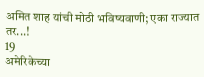अमित शाह यांची मोठी भविष्यवाणी; एका राज्यात तर...!
19
अमेरिकेच्या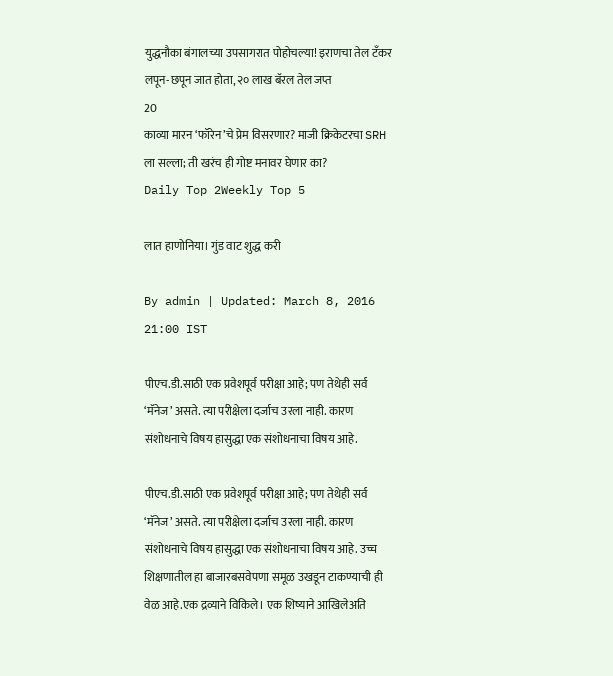युद्धनौका बंगालच्या उपसागरात पोहोचल्या! इराणचा तेल टँकर लपून-छपून जात होता, २० लाख बॅरल तेल जप्त
20
काव्या मारन ‘फॉरेन’चे प्रेम विसरणार? माजी क्रिकेटरचा SRH ला सल्ला; ती खरंच ही गोष्ट मनावर घेणार का?
Daily Top 2Weekly Top 5

लात हाणोनिया। गुंड वाट शुद्ध करी

By admin | Updated: March 8, 2016 21:00 IST

पीएच.डी.साठी एक प्रवेशपूर्व परीक्षा आहे; पण तेथेही सर्व ‘मॅनेज’ असते. त्या परीक्षेला दर्जाच उरला नाही. कारण संशोधनाचे विषय हासुद्धा एक संशोधनाचा विषय आहे.

पीएच.डी.साठी एक प्रवेशपूर्व परीक्षा आहे; पण तेथेही सर्व ‘मॅनेज’ असते. त्या परीक्षेला दर्जाच उरला नाही. कारण संशोधनाचे विषय हासुद्धा एक संशोधनाचा विषय आहे. उच्च शिक्षणातील हा बाजारबसवेपणा समूळ उखडून टाकण्याची ही वेळ आहे.एक द्रव्याने विकिले। एक शिष्याने आखिलेअति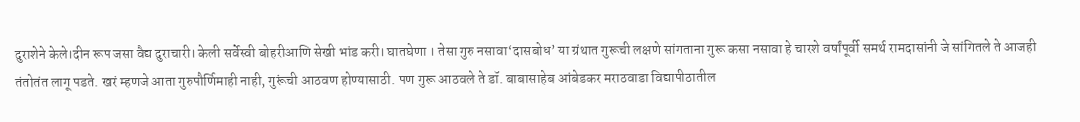दुराशेने केले।दीन रूप जसा वैद्य दुराचारी। केली सर्वेस्वी बोहरीआणि सेखी भांड करी। घातघेणा । तेसा गुरु नसावा‘दासबोध’ या ग्रंथात गुरूची लक्षणे सांगताना गुरू कसा नसावा हे चारशे वर्षांपूर्वी समर्थ रामदासांनी जे सांगितले ते आजही तंतोतंत लागू पडते. खरं म्हणजे आता गुरुपौर्णिमाही नाही, गुरूंची आठवण होण्यासाठी. पण गुरू आठवले ते डॉ. बाबासाहेब आंबेडकर मराठवाडा विद्यापीठातील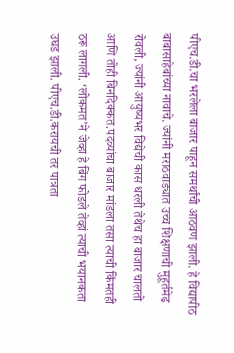पीएच.डी.चा भरलेला बाजार पाहून समर्थांची आठवण झाली. हे विद्यापीठ बाबासाहेबांच्या नावाचे. ज्यांनी मराठवाड्यात उच्च शिक्षणाची मुहूर्तमेढ रोवली, ज्यांनी आयुष्यभर विद्येची कास धरली तेथेच हा बाजार चालतो आणि तोही बिनदिक्कत.पदव्यांचा बाजार मांडला तसा त्याची किंमतही ठरू लागली. ‘लोकमत’ने जेव्हा हे बिंग फोडले तेव्हां त्याची भयानकता उघड झाली. पीएच.डी.करायची तर पात्रता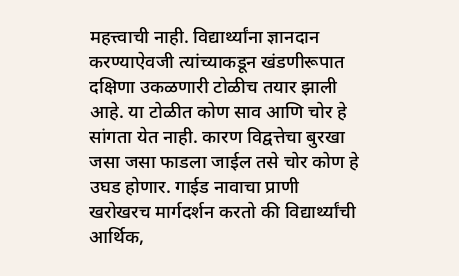महत्त्वाची नाही. विद्यार्थ्यांना ज्ञानदान करण्याऐवजी त्यांच्याकडून खंडणीरूपात दक्षिणा उकळणारी टोळीच तयार झाली आहे. या टोळीत कोण साव आणि चोर हे सांगता येत नाही. कारण विद्वत्तेचा बुरखा जसा जसा फाडला जाईल तसे चोर कोण हे उघड होणार. गाईड नावाचा प्राणी खरोखरच मार्गदर्शन करतो की विद्यार्थ्यांची आर्थिक,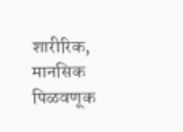शारीरिक, मानसिक पिळवणूक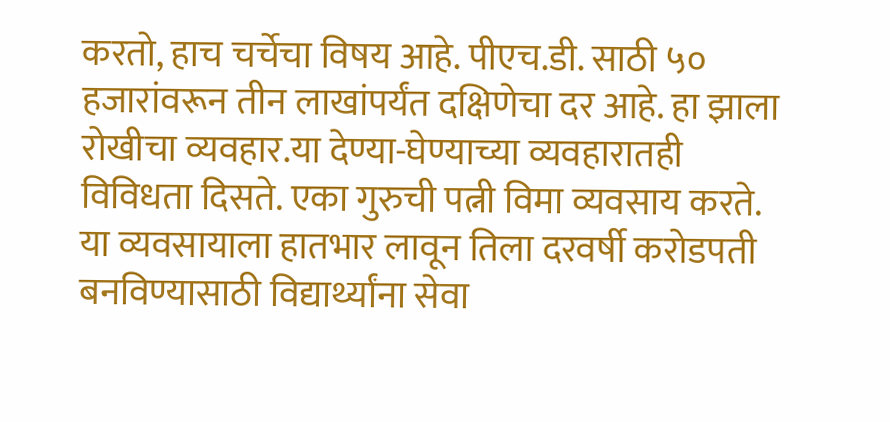करतो, हाच चर्चेचा विषय आहे. पीएच.डी. साठी ५० हजारांवरून तीन लाखांपर्यंत दक्षिणेचा दर आहे. हा झाला रोखीचा व्यवहार.या देण्या-घेण्याच्या व्यवहारातही विविधता दिसते. एका गुरुची पत्नी विमा व्यवसाय करते. या व्यवसायाला हातभार लावून तिला दरवर्षी करोडपती बनविण्यासाठी विद्यार्थ्यांना सेवा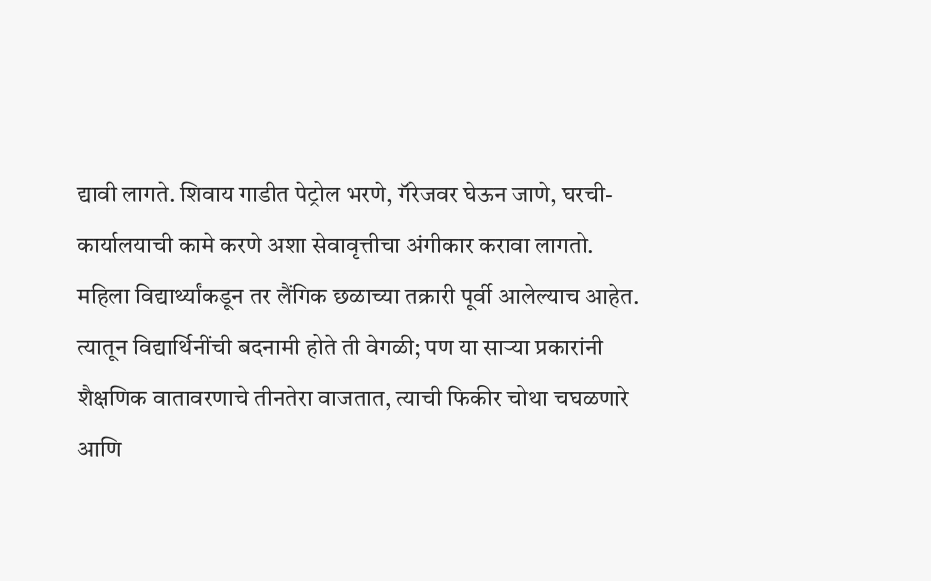द्यावी लागते. शिवाय गाडीत पेट्रोल भरणे, गॅरेजवर घेऊन जाणे, घरची-कार्यालयाची कामे करणे अशा सेवावृत्तीचा अंगीकार करावा लागतो. महिला विद्यार्थ्यांकडून तर लैंगिक छळाच्या तक्रारी पूर्वी आलेल्याच आहेत. त्यातून विद्यार्थिनींची बदनामी होते ती वेगळी; पण या साऱ्या प्रकारांनी शैक्षणिक वातावरणाचे तीनतेरा वाजतात, त्याची फिकीर चोथा चघळणारे आणि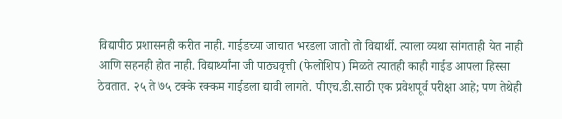विद्यापीठ प्रशासनही करीत नाही. गाईडच्या जाचात भरडला जातो तो विद्यार्थी. त्याला व्यथा सांगताही येत नाही आणि सहनही होत नाही. विद्यार्थ्यांना जी पाठ्यवृत्ती (फेलोशिप) मिळते त्यातही काही गाईड आपला हिस्सा ठेवतात. २५ ते ७५ टक्के रक्कम गाईडला द्यावी लागते. पीएच.डी.साठी एक प्रवेशपूर्व परीक्षा आहे; पण तेथेही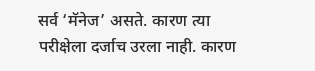सर्व ‘मॅनेज’ असते. कारण त्या परीक्षेला दर्जाच उरला नाही. कारण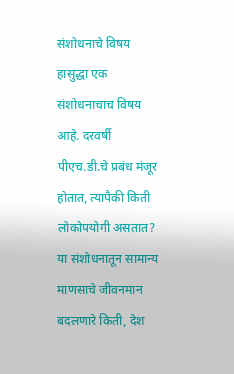संशोधनाचे विषय हासुद्धा एक संशोधनाचाच विषय आहे. दरवर्षी पीएच.डी.चे प्रबंध मंजूर होतात, त्यापैकी किती लोकोपयोगी असतात? या संशोधनातून सामान्य माणसाचे जीवनमान बदलणारे किती, देश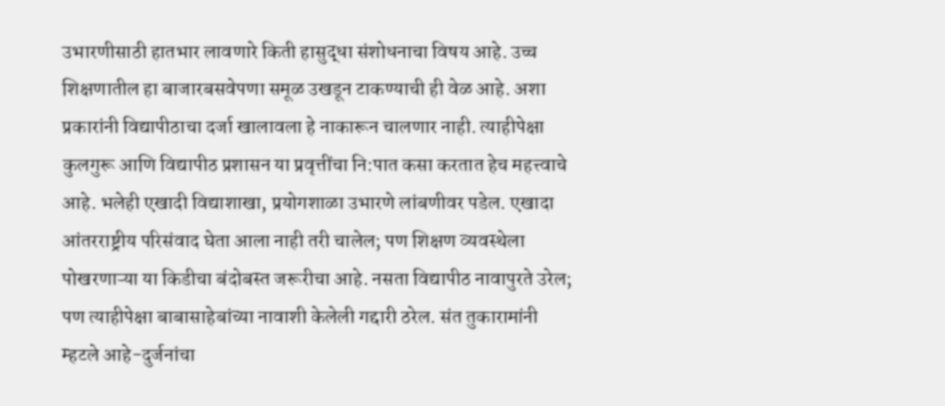उभारणीसाठी हातभार लावणारे किती हासुद्धा संशोधनाचा विषय आहे. उच्च शिक्षणातील हा बाजारबसवेपणा समूळ उखडून टाकण्याची ही वेळ आहे. अशा प्रकारांनी विद्यापीठाचा दर्जा खालावला हे नाकारून चालणार नाही. त्याहीपेक्षा कुलगुरू आणि विद्यापीठ प्रशासन या प्रवृत्तींचा नि:पात कसा करतात हेच महत्त्वाचे आहे. भलेही एखादी विद्याशाखा, प्रयोगशाळा उभारणे लांबणीवर पडेल. एखादा आंतरराष्ट्रीय परिसंवाद घेता आला नाही तरी चालेल; पण शिक्षण व्यवस्थेला पोखरणाऱ्या या किडीचा बंदोबस्त जरूरीचा आहे. नसता विद्यापीठ नावापुरते उरेल; पण त्याहीपेक्षा बाबासाहेबांच्या नावाशी केलेली गद्दारी ठरेल. संत तुकारामांनी म्हटले आहे-दुर्जनांचा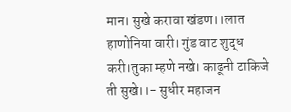मान। सुखे करावा खंडण।।लात हाणोनिया वारी। गुंड वाट शुद्ध करी।तुका म्हणे नखे। काढूनी टाकिजे ती सुखे।।- सुधीर महाजन